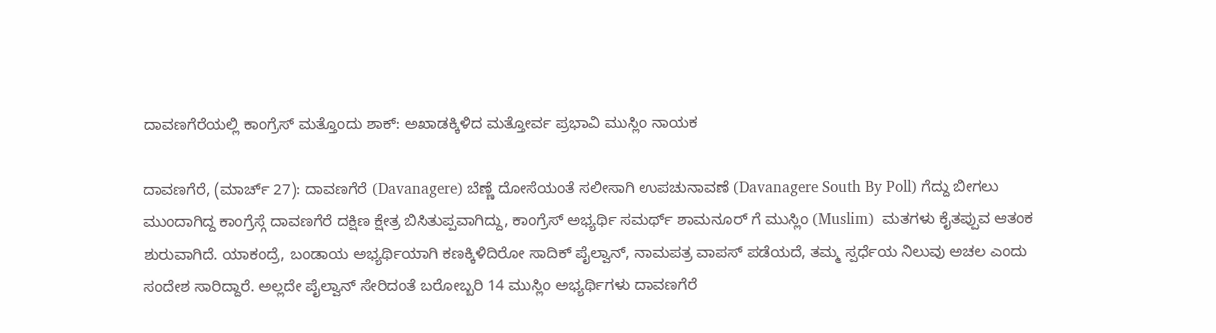ದಾವಣಗೆರೆಯಲ್ಲಿ ಕಾಂಗ್ರೆಸ್ ಮತ್ತೊಂದು ಶಾಕ್: ಅಖಾಡಕ್ಕಿಳಿದ ಮತ್ತೋರ್ವ ಪ್ರಭಾವಿ ಮುಸ್ಲಿಂ ನಾಯಕ

ದಾವಣಗೆರೆ, (ಮಾರ್ಚ್ 27): ದಾವಣಗೆರೆ (Davanagere) ಬೆಣ್ಣೆ ದೋಸೆಯಂತೆ ಸಲೀಸಾಗಿ ಉಪಚುನಾವಣೆ (Davanagere South By Poll) ಗೆದ್ದು ಬೀಗಲು ಮುಂದಾಗಿದ್ದ ಕಾಂಗ್ರೆಸ್ಗೆ ದಾವಣಗೆರೆ ದಕ್ಷಿಣ ಕ್ಷೇತ್ರ ಬಿಸಿತುಪ್ಪವಾಗಿದ್ದು, ಕಾಂಗ್ರೆಸ್ ಅಭ್ಯರ್ಥಿ ಸಮರ್ಥ್ ಶಾಮನೂರ್ ಗೆ ಮುಸ್ಲಿಂ (Muslim)  ಮತಗಳು ಕೈತಪ್ಪುವ ಆತಂಕ ಶುರುವಾಗಿದೆ. ಯಾಕಂದ್ರೆ, ಬಂಡಾಯ ಅಭ್ಯರ್ಥಿಯಾಗಿ ಕಣಕ್ಕಿಳಿದಿರೋ ಸಾದಿಕ್ ಪೈಲ್ವಾನ್, ನಾಮಪತ್ರ ವಾಪಸ್ ಪಡೆಯದೆ, ತಮ್ಮ ಸ್ಪರ್ಧೆಯ ನಿಲುವು ಅಚಲ ಎಂದು ಸಂದೇಶ ಸಾರಿದ್ದಾರೆ. ಅಲ್ಲದೇ ಪೈಲ್ವಾನ್ ಸೇರಿದಂತೆ ಬರೋಬ್ಬರಿ 14 ಮುಸ್ಲಿಂ ಅಭ್ಯರ್ಥಿಗಳು ದಾವಣಗೆರೆ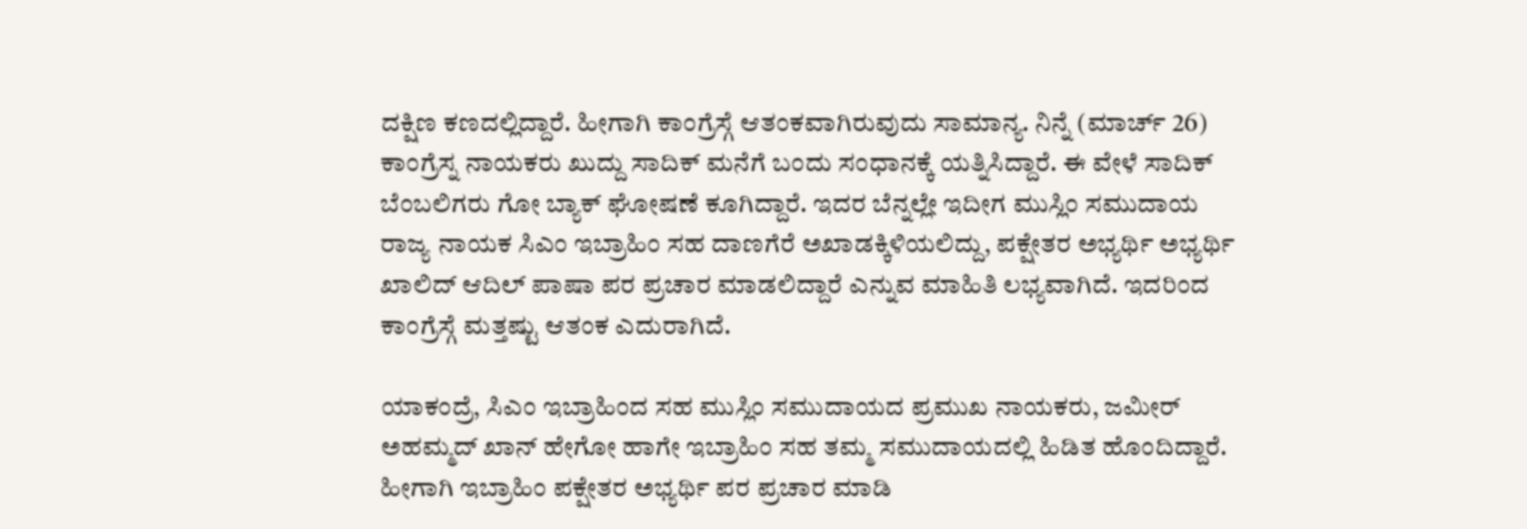ದಕ್ಷಿಣ ಕಣದಲ್ಲಿದ್ದಾರೆ. ಹೀಗಾಗಿ ಕಾಂಗ್ರೆಸ್ಗೆ ಆತಂಕವಾಗಿರುವುದು ಸಾಮಾನ್ಯ. ನಿನ್ನೆ (ಮಾರ್ಚ್ 26) ಕಾಂಗ್ರೆಸ್ನ ನಾಯಕರು ಖುದ್ದು ಸಾದಿಕ್ ಮನೆಗೆ ಬಂದು ಸಂಧಾನಕ್ಕೆ ಯತ್ನಿಸಿದ್ದಾರೆ. ಈ ವೇಳೆ ಸಾದಿಕ್ ಬೆಂಬಲಿಗರು ಗೋ ಬ್ಯಾಕ್ ಘೋಷಣೆ ಕೂಗಿದ್ದಾರೆ. ಇದರ ಬೆನ್ನಲ್ಲೇ ಇದೀಗ ಮುಸ್ಲಿಂ ಸಮುದಾಯ ರಾಜ್ಯ ನಾಯಕ ಸಿಎಂ ಇಬ್ರಾಹಿಂ ಸಹ ದಾಣಗೆರೆ ಅಖಾಡಕ್ಕಿಳಿಯಲಿದ್ದು, ಪಕ್ಷೇತರ ಅಭ್ಯರ್ಥಿ ಅಭ್ಯರ್ಥಿ ಖಾಲಿದ್ ಆದಿಲ್ ಪಾಷಾ ಪರ ಪ್ರಚಾರ ಮಾಡಲಿದ್ದಾರೆ ಎನ್ನುವ ಮಾಹಿತಿ ಲಭ್ಯವಾಗಿದೆ. ಇದರಿಂದ ಕಾಂಗ್ರೆಸ್ಗೆ ಮತ್ತಷ್ಟು ಆತಂಕ ಎದುರಾಗಿದೆ.

ಯಾಕಂದ್ರೆ, ಸಿಎಂ ಇಬ್ರಾಹಿಂದ ಸಹ ಮುಸ್ಲಿಂ ಸಮುದಾಯದ ಪ್ರಮುಖ ನಾಯಕರು, ಜಮೀರ್ ಅಹಮ್ಮದ್ ಖಾನ್ ಹೇಗೋ ಹಾಗೇ ಇಬ್ರಾಹಿಂ ಸಹ ತಮ್ಮ ಸಮುದಾಯದಲ್ಲಿ ಹಿಡಿತ ಹೊಂದಿದ್ದಾರೆ. ಹೀಗಾಗಿ ಇಬ್ರಾಹಿಂ ಪಕ್ಷೇತರ ಅಭ್ಯರ್ಥಿ ಪರ ಪ್ರಚಾರ ಮಾಡಿ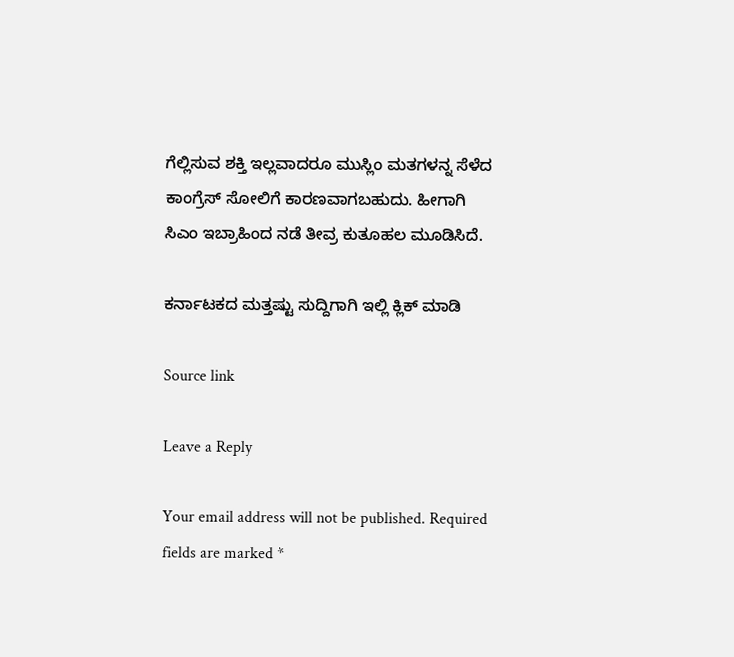ಗೆಲ್ಲಿಸುವ ಶಕ್ತಿ ಇಲ್ಲವಾದರೂ ಮುಸ್ಲಿಂ ಮತಗಳನ್ನ ಸೆಳೆದ ಕಾಂಗ್ರೆಸ್ ಸೋಲಿಗೆ ಕಾರಣವಾಗಬಹುದು. ಹೀಗಾಗಿ ಸಿಎಂ ಇಬ್ರಾಹಿಂದ ನಡೆ ತೀವ್ರ ಕುತೂಹಲ ಮೂಡಿಸಿದೆ.

ಕರ್ನಾಟಕದ ಮತ್ತಷ್ಟು ಸುದ್ದಿಗಾಗಿ ಇಲ್ಲಿ ಕ್ಲಿಕ್ ಮಾಡಿ

Source link

Leave a Reply

Your email address will not be published. Required fields are marked *